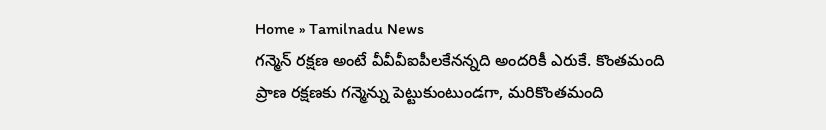Home » Tamilnadu News
గన్మెన్ రక్షణ అంటే వీవీవీఐపీలకేనన్నది అందరికీ ఎరుకే. కొంతమంది ప్రాణ రక్షణకు గన్మెన్ను పెట్టుకుంటుండగా, మరికొంతమంది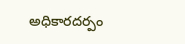అధికారదర్పం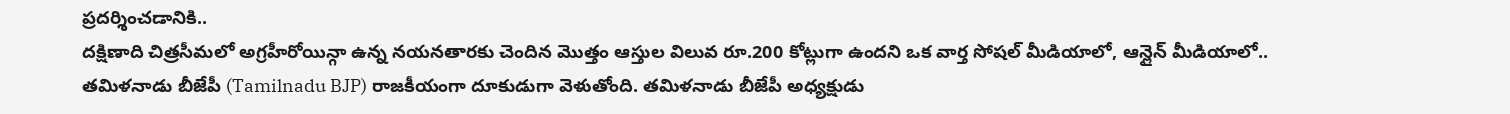ప్రదర్శించడానికి..
దక్షిణాది చిత్రసీమలో అగ్రహీరోయిన్గా ఉన్న నయనతారకు చెందిన మొత్తం ఆస్తుల విలువ రూ.200 కోట్లుగా ఉందని ఒక వార్త సోషల్ మీడియాలో, ఆన్లైన్ మీడియాలో..
తమిళనాడు బీజేపీ (Tamilnadu BJP) రాజకీయంగా దూకుడుగా వెళుతోంది. తమిళనాడు బీజేపీ అధ్యక్షుడు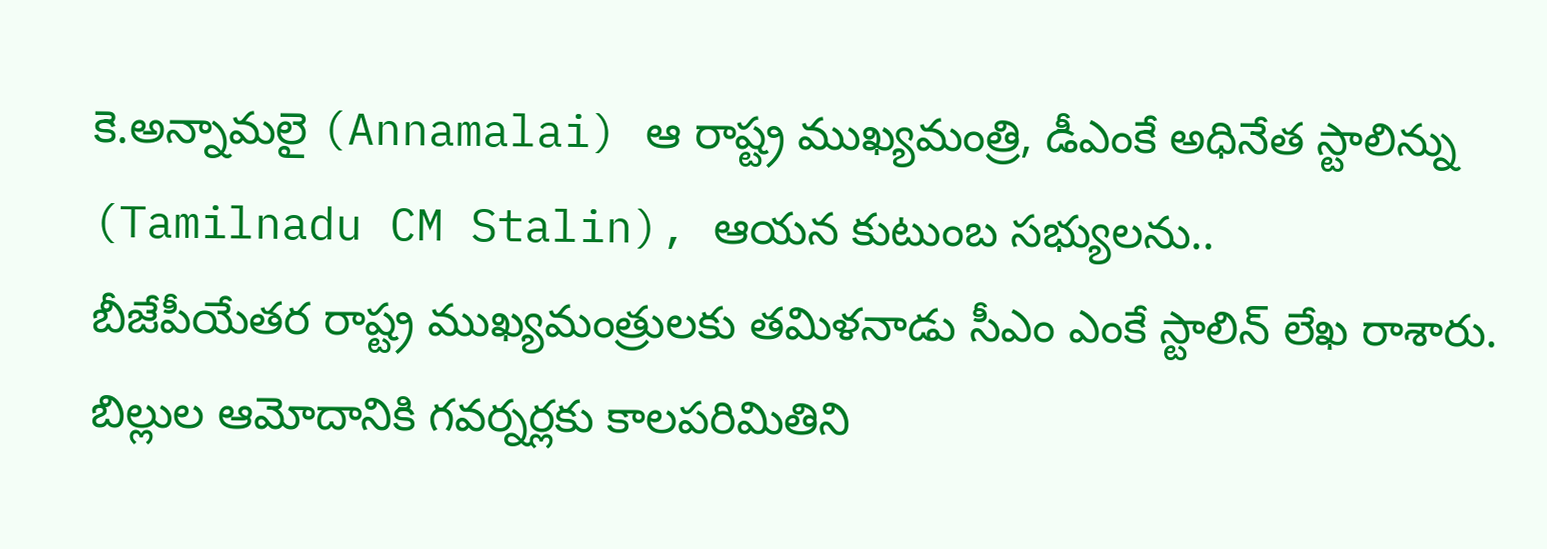కె.అన్నామలై (Annamalai) ఆ రాష్ట్ర ముఖ్యమంత్రి, డీఎంకే అధినేత స్టాలిన్ను (Tamilnadu CM Stalin), ఆయన కుటుంబ సభ్యులను..
బీజేపీయేతర రాష్ట్ర ముఖ్యమంత్రులకు తమిళనాడు సీఎం ఎంకే స్టాలిన్ లేఖ రాశారు. బిల్లుల ఆమోదానికి గవర్నర్లకు కాలపరిమితిని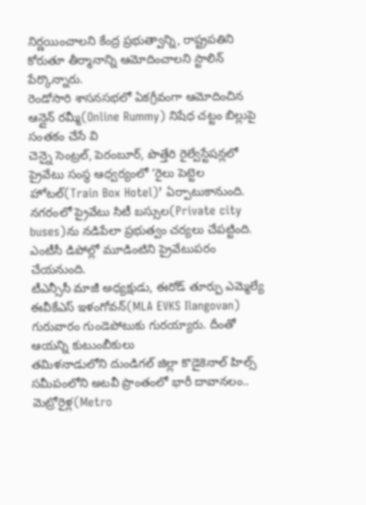నిర్ణయించాలని కేంద్ర ప్రభుత్వాన్ని, రాష్ట్రపతిని కోరుతూ తీర్మానాన్ని ఆమోదించాలని స్టాలిన్ పేర్కొన్నారు.
రెండోసారి శాసనసభలో ఏకగ్రీవంగా ఆమోదించిన ఆన్లైన్ రమ్మీ(Online Rummy) నిషేధ చట్టం బిల్లుపై సంతకం చేసే వి
చెన్నై సెంట్రల్, పెరంబూర్, పొత్తేరి రైల్వేస్టేషన్లలో ప్రైవేటు సంస్థ ఆధ్వర్యంలో ‘రైలు పెట్టెల హోటల్(Train Box Hotel)’ ఏర్పాటుకానుంది.
నగరంలో ప్రైవేటు సిటీ బస్సుల(Private city buses)ను నడిపేలా ప్రభుత్వం చర్యలు చేపట్టింది. ఎంటీసీ డిపోల్లో మూడింటిని ప్రైవేటుపరం చేయనుంది.
టీఎన్సీసీ మాజీ అధ్యక్షుడు, ఈరోడ్ తూర్పు ఎమ్మెల్యే ఈవీకేఎస్ ఇళంగోవన్(MLA EVKS Ilangovan) గురువారం గుండెపోటుకు గురయ్యారు. దీంతో ఆయన్ని కుటుంబీకులు
తమిళనాడులోని దుండిగల్ జిల్లా కొడైకెనాల్ హిల్స్ సమీపంలోని అటవీ ప్రాంతంలో భారీ దావానలం..
మెట్రోరైళ్ల(Metro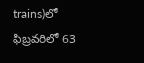trains)లో ఫిబ్రవరిలో 63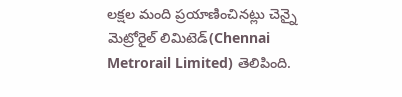లక్షల మంది ప్రయాణించినట్లు చెన్నై మెట్రోరైల్ లిమిటెడ్(Chennai Metrorail Limited) తెలిపింది.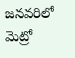జనవరిలో మెట్రో